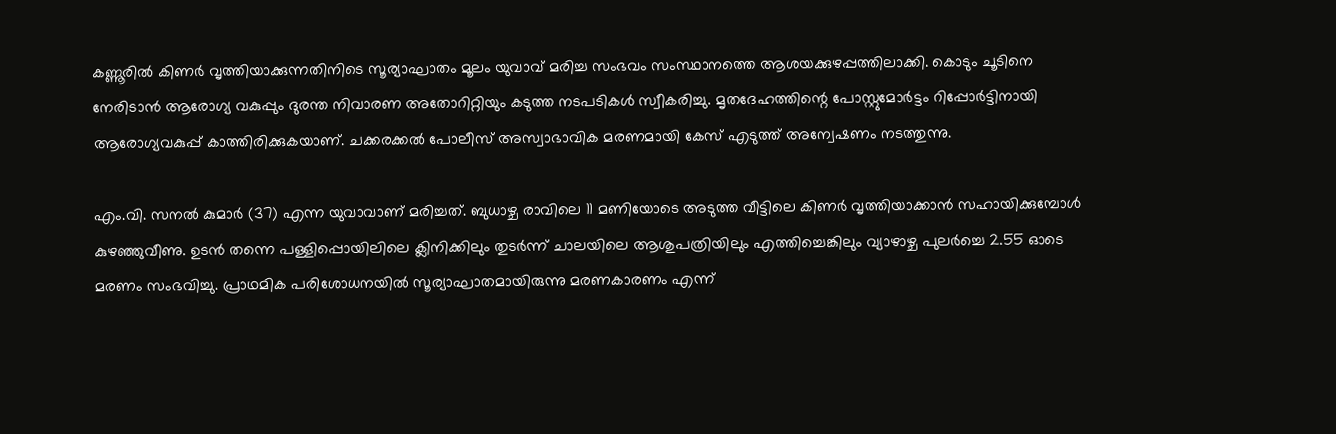കണ്ണൂരിൽ കിണർ വൃത്തിയാക്കുന്നതിനിടെ സൂര്യാഘാതം മൂലം യുവാവ് മരിച്ച സംഭവം സംസ്ഥാനത്തെ ആശയക്കുഴപ്പത്തിലാക്കി. കൊടും ചൂടിനെ നേരിടാൻ ആരോഗ്യ വകുപ്പും ദുരന്ത നിവാരണ അതോറിറ്റിയും കടുത്ത നടപടികൾ സ്വീകരിച്ചു. മൃതദേഹത്തിന്റെ പോസ്റ്റുമോർട്ടം റിപ്പോർട്ടിനായി ആരോഗ്യവകുപ്പ് കാത്തിരിക്കുകയാണ്. ചക്കരക്കൽ പോലീസ് അസ്വാഭാവിക മരണമായി കേസ് എടുത്ത് അന്വേഷണം നടത്തുന്നു.

എം.വി. സനൽ കുമാർ (37) എന്ന യുവാവാണ് മരിച്ചത്. ബുധാഴ്ച രാവിലെ 11 മണിയോടെ അടുത്ത വീട്ടിലെ കിണർ വൃത്തിയാക്കാൻ സഹായിക്കുമ്പോൾ കുഴഞ്ഞുവീണു. ഉടൻ തന്നെ പള്ളിപ്പൊയിലിലെ ക്ലിനിക്കിലും തുടർന്ന് ചാലയിലെ ആശുപത്രിയിലും എത്തിച്ചെങ്കിലും വ്യാഴാഴ്ച പുലർച്ചെ 2.55 ഓടെ മരണം സംഭവിച്ചു. പ്രാഥമിക പരിശോധനയിൽ സൂര്യാഘാതമായിരുന്നു മരണകാരണം എന്ന്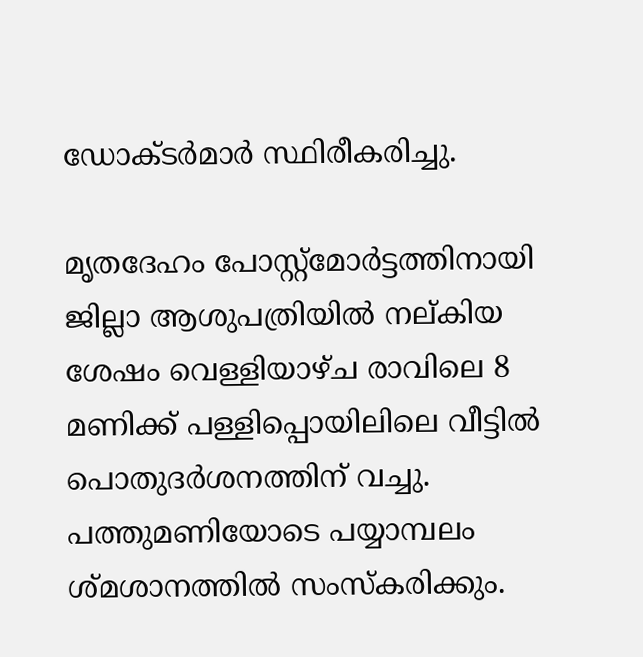ഡോക്ടർമാർ സ്ഥിരീകരിച്ചു.

മൃതദേഹം പോസ്റ്റ്മോർട്ടത്തിനായി ജില്ലാ ആശുപത്രിയിൽ നല്കിയ ശേഷം വെള്ളിയാഴ്ച രാവിലെ 8 മണിക്ക് പള്ളിപ്പൊയിലിലെ വീട്ടിൽ പൊതുദർശനത്തിന് വച്ചു. പത്തുമണിയോടെ പയ്യാമ്പലം ശ്മശാനത്തിൽ സംസ്കരിക്കും.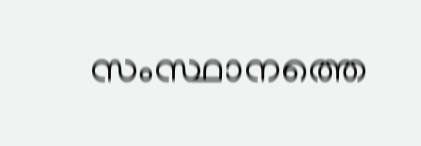സംസ്ഥാനത്തെ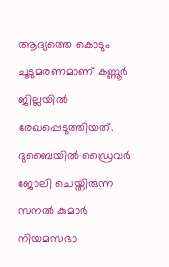ആദ്യത്തെ കൊടും ചൂടുമരണമാണ് കണ്ണൂർ ജില്ലയിൽ രേഖപ്പെടുത്തിയത്. ദുബൈയിൽ ഡ്രൈവർ ജോലി ചെയ്തിരുന്ന സനൽ കുമാർ നിയമസഭാ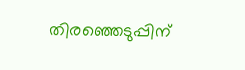തിരഞ്ഞെടുപ്പിന്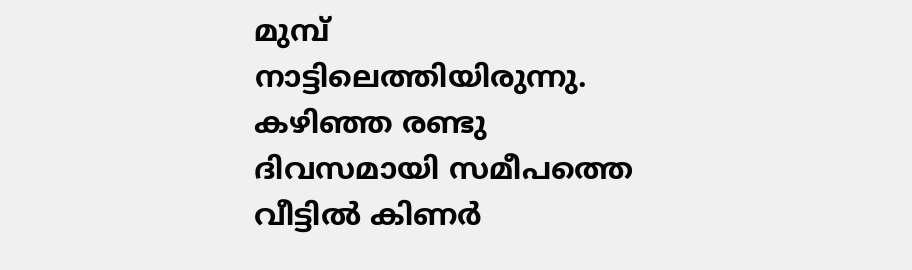മുമ്പ് നാട്ടിലെത്തിയിരുന്നു. കഴിഞ്ഞ രണ്ടു ദിവസമായി സമീപത്തെ വീട്ടിൽ കിണർ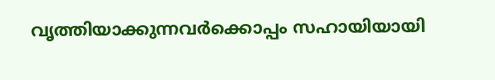വൃത്തിയാക്കുന്നവർക്കൊപ്പം സഹായിയായി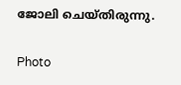ജോലി ചെയ്തിരുന്നു.

Photo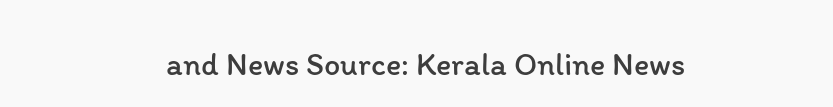and News Source: Kerala Online News